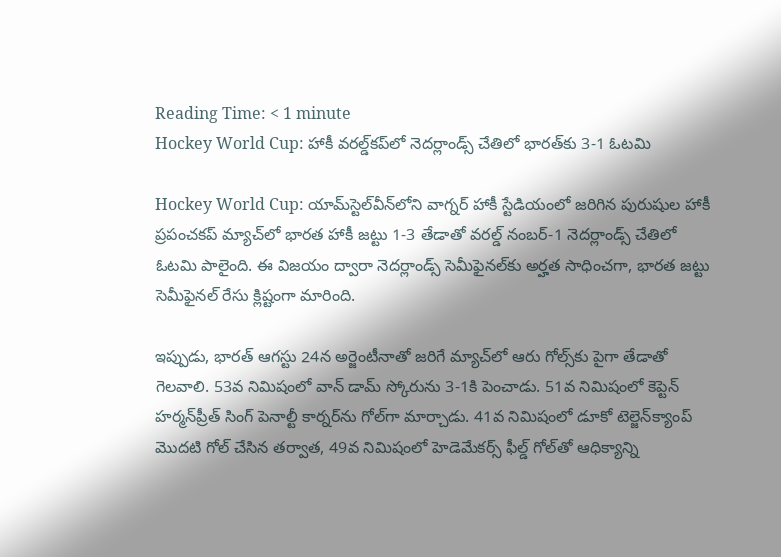Reading Time: < 1 minute
Hockey World Cup: హాకీ వరల్డ్‌కప్‌లో నెదర్లాండ్స్ చేతిలో భారత్‌కు 3-1 ఓటమి

Hockey World Cup: యామ్‌స్టెల్‌వీన్‌లోని వాగ్నర్ హాకీ స్టేడియంలో జరిగిన పురుషుల హాకీ ప్రపంచకప్ మ్యాచ్‌లో భారత హాకీ జట్టు 1-3 తేడాతో వరల్డ్ నంబర్-1 నెదర్లాండ్స్ చేతిలో ఓటమి పాలైంది. ఈ విజయం ద్వారా నెదర్లాండ్స్ సెమీఫైనల్‌కు అర్హత సాధించగా, భారత జట్టు సెమీఫైనల్ రేసు క్లిష్టంగా మారింది.

ఇప్పుడు, భారత్ ఆగస్టు 24న అర్జెంటీనాతో జరిగే మ్యాచ్‌లో ఆరు గోల్స్‌కు పైగా తేడాతో గెలవాలి. 53వ నిమిషంలో వాన్ డామ్ స్కోరును 3-1కి పెంచాడు. 51వ నిమిషంలో కెప్టెన్ హర్మన్‌ప్రీత్ సింగ్ పెనాల్టీ కార్నర్‌ను గోల్‌గా మార్చాడు. 41వ నిమిషంలో డూకో టెల్జెన్‌క్యాంప్ మొదటి గోల్ చేసిన తర్వాత, 49వ నిమిషంలో హెడెమేకర్స్ ఫీల్డ్ గోల్‌తో ఆధిక్యాన్ని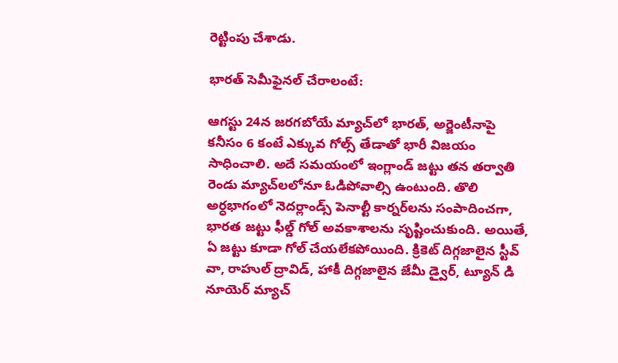రెట్టింపు చేశాడు.

భారత్ సెమీఫైనల్ చేరాలంటే:

ఆగస్టు 24న జరగబోయే మ్యాచ్‌లో భారత్, అర్జెంటీనాపై కనీసం 6 కంటే ఎక్కువ గోల్స్ తేడాతో భారీ విజయం సాధించాలి. అదే సమయంలో ఇంగ్లాండ్ జట్టు తన తర్వాతి రెండు మ్యాచ్‌లలోనూ ఓడిపోవాల్సి ఉంటుంది. తొలి అర్ధభాగంలో నెదర్లాండ్స్ పెనాల్టీ కార్నర్‌లను సంపాదించగా, భారత జట్టు ఫీల్డ్ గోల్ అవకాశాలను సృష్టించుకుంది. అయితే, ఏ జట్టు కూడా గోల్ చేయలేకపోయింది. క్రికెట్ దిగ్గజాలైన స్టీవ్ వా, రాహుల్ ద్రావిడ్, హాకీ దిగ్గజాలైన జేమీ డ్వైర్, ట్యూన్ డి నూయెర్ మ్యాచ్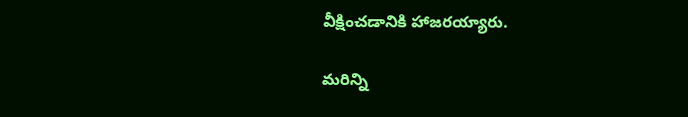వీక్షించడానికి హాజరయ్యారు.

మరిన్ని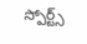స్పోర్ట్స్‌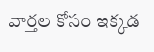వార్తల కోసం ఇక్కడ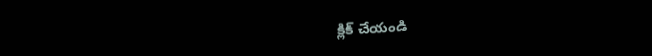క్లిక్‌ చేయండి